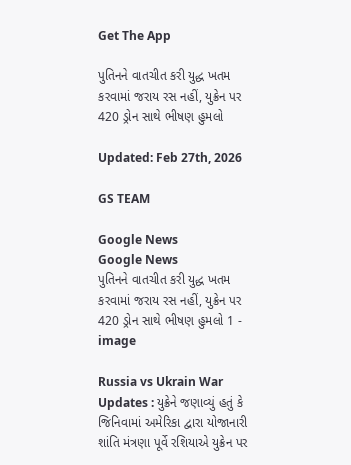Get The App

પુતિનને વાતચીત કરી યુદ્ધ ખતમ કરવામાં જરાય રસ નહીં, યુક્રેન પર 420 ડ્રોન સાથે ભીષણ હુમલો

Updated: Feb 27th, 2026

GS TEAM

Google News
Google News
પુતિનને વાતચીત કરી યુદ્ધ ખતમ કરવામાં જરાય રસ નહીં, યુક્રેન પર 420 ડ્રોન સાથે ભીષણ હુમલો 1 - image

Russia vs Ukrain War Updates : યુક્રેને જણાવ્યું હતું કે જિનિવામાં અમેરિકા દ્વારા યોજાનારી શાંતિ મંત્રણા પૂર્વે રશિયાએ યુક્રેન પર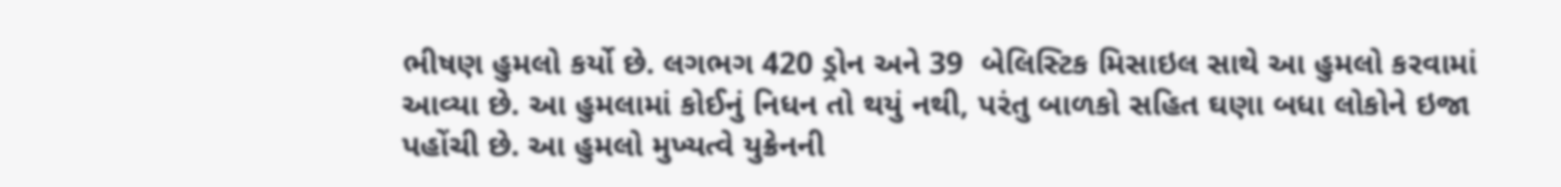ભીષણ હુમલો કર્યો છે. લગભગ 420 ડ્રોન અને 39  બેલિસ્ટિક મિસાઇલ સાથે આ હુમલો કરવામાં આવ્યા છે. આ હુમલામાં કોઈનું નિધન તો થયું નથી, પરંતુ બાળકો સહિત ઘણા બધા લોકોને ઇજા પહોંચી છે. આ હુમલો મુખ્યત્વે યુક્રેનની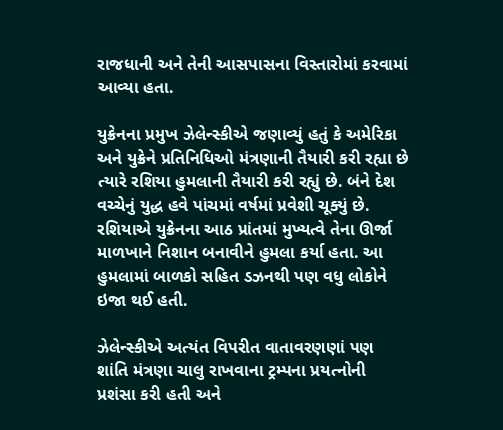રાજધાની અને તેની આસપાસના વિસ્તારોમાં કરવામાં આવ્યા હતા.

યુક્રેનના પ્રમુખ ઝેલેન્સ્કીએ જણાવ્યું હતું કે અમેરિકા અને યુક્રેને પ્રતિનિધિઓ મંત્રણાની તૈયારી કરી રહ્યા છે ત્યારે રશિયા હુમલાની તૈયારી કરી રહ્યું છે. બંને દેશ વચ્ચેનું યુદ્ધ હવે પાંચમાં વર્ષમાં પ્રવેશી ચૂક્યું છે. રશિયાએ યુક્રેનના આઠ પ્રાંતમાં મુખ્યત્વે તેના ઊર્જા માળખાને નિશાન બનાવીને હુમલા કર્યા હતા. આ હુમલામાં બાળકો સહિત ડઝનથી પણ વધુ લોકોને ઇજા થઈ હતી.

ઝેલેન્સ્કીએ અત્યંત વિપરીત વાતાવરણણાં પણ શાંતિ મંત્રણા ચાલુ રાખવાના ટ્રમ્પના પ્રયત્નોની પ્રશંસા કરી હતી અને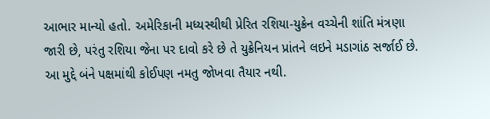આભાર માન્યો હતો. અમેરિકાની મધ્યસ્થીથી પ્રેરિત રશિયા-યુક્રેન વચ્ચેની શાંતિ મંત્રણા જારી છે, પરંતુ રશિયા જેના પર દાવો કરે છે તે યુક્રેનિયન પ્રાંતને લઇને મડાગાંઠ સર્જાઈ છે. આ મુદ્દે બંને પક્ષમાંથી કોઈપણ નમતુ જોખવા તૈયાર નથી.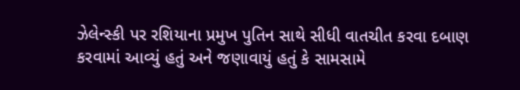ઝેલેન્સ્કી પર રશિયાના પ્રમુખ પુતિન સાથે સીધી વાતચીત કરવા દબાણ કરવામાં આવ્યું હતું અને જણાવાયું હતું કે સામસામે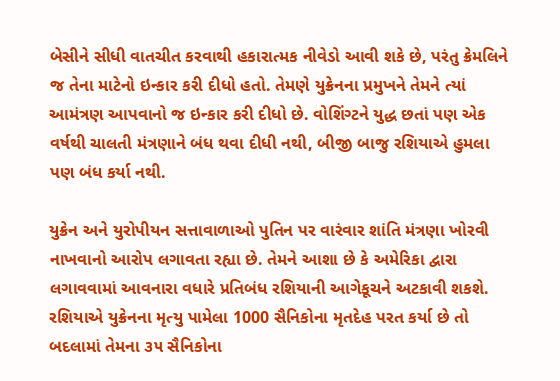બેસીને સીધી વાતચીત કરવાથી હકારાત્મક નીવેડો આવી શકે છે, પરંતુ ક્રેમલિને જ તેના માટેનો ઇન્કાર કરી દીધો હતો. તેમણે યુક્રેનના પ્રમુખને તેમને ત્યાં આમંત્રણ આપવાનો જ ઇન્કાર કરી દીધો છે. વોશિંગ્ટને યુદ્ધ છતાં પણ એક વર્ષથી ચાલતી મંત્રણાને બંધ થવા દીધી નથી, બીજી બાજુ રશિયાએ હુમલા પણ બંધ કર્યા નથી.

યુક્રેન અને યુરોપીયન સત્તાવાળાઓ પુતિન પર વારંવાર શાંતિ મંત્રણા ખોરવી નાખવાનો આરોપ લગાવતા રહ્યા છે. તેમને આશા છે કે અમેરિકા દ્વારા લગાવવામાં આવનારા વધારે પ્રતિબંધ રશિયાની આગેકૂચને અટકાવી શકશે. રશિયાએ યુક્રેનના મૃત્યુ પામેલા 1000 સૈનિકોના મૃતદેહ પરત કર્યા છે તો બદલામાં તેમના ૩૫ સૈનિકોના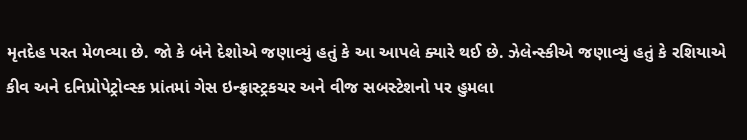મૃતદેહ પરત મેળવ્યા છે. જો કે બંને દેશોએ જણાવ્યું હતું કે આ આપલે ક્યારે થઈ છે. ઝેલેન્સ્કીએ જણાવ્યું હતું કે રશિયાએ કીવ અને દનિપ્રોપેટ્રોવ્સ્ક પ્રાંતમાં ગેસ ઇન્ફ્રાસ્ટ્રકચર અને વીજ સબસ્ટેશનો પર હુમલા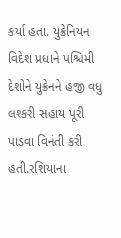કર્યા હતા. યુક્રેનિયન વિદેશ પ્રધાને પશ્ચિમી દેશોને યુક્રેનને હજી વધુ લશ્કરી સહાય પૂરી પાડવા વિનંતી કરી હતી.રશિયાના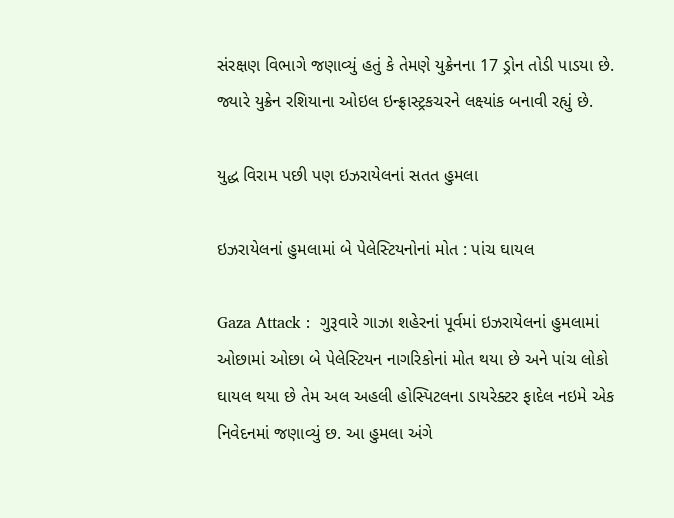સંરક્ષણ વિભાગે જણાવ્યું હતું કે તેમણે યુક્રેનના 17 ડ્રોન તોડી પાડયા છે. જ્યારે યુક્રેન રશિયાના ઓઇલ ઇન્ફ્રાસ્ટ્રકચરને લક્ષ્યાંક બનાવી રહ્યું છે.

યુદ્ધ વિરામ પછી પણ ઇઝરાયેલનાં સતત હુમલા

ઇઝરાયેલનાં હુમલામાં બે પેલેસ્ટિયનોનાં મોત : પાંચ ઘાયલ

Gaza Attack :  ગુરૂવારે ગાઝા શહેરનાં પૂર્વમાં ઇઝરાયેલનાં હુમલામાં ઓછામાં ઓછા બે પેલેસ્ટિયન નાગરિકોનાં મોત થયા છે અને પાંચ લોકો ઘાયલ થયા છે તેમ અલ અહલી હોસ્પિટલના ડાયરેક્ટર ફાદેલ નઇમે એક નિવેદનમાં જણાવ્યું છ. આ હુમલા અંગે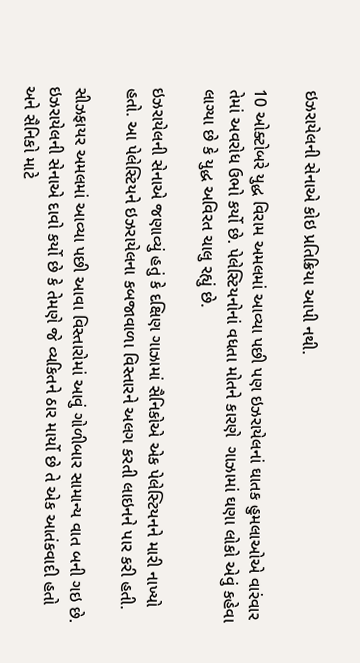ઇઝરાયેલની સેનાએ કોઇ પ્રતિક્રિયા આપી નથી.

10 ઓક્ટોબરે યુદ્ધ વિરામ અમલમાં આવ્યા પછી પણ ઇઝરાયેલનાં ઘાતક હુમલાઓએ વારંવાર તેમાં અવરોધ ઉભો કર્યો છે. પેલેસ્ટિયનોનાં વધતા મોતને કારણે  ગાઝામાં ઘણા લોકો એવું કહેવા લાગ્યા છે કે યુદ્ધ અવિરત ચાલુ રહ્યું છે.

ઇઝરાયેલની સેનાએ જણાવ્યું હતું કે દક્ષિણ ગાઝામાં સૈનિકોએ એક પેલેસ્ટિયનને મારી નાખ્યો હતો. આ પેલેસ્ટિયને ઇઝરાયેલના કબજાવાળા વિસ્તારને અલગ કરતી લાઇનને પાર કરી હતી.

સીઝફાયર અમલમાં આવ્યા પછી આવા વિસ્તારોમાં આવું ગોળીબાર સામાન્ય વાત બની ગઇ છે. ઇઝરાયેલની સેનાએ દાવો કર્યો છે કે તેમણે જે વ્યકિતને ઠાર માર્યો છે તે એક આતંકવાદી હતો અને સૈનિકો માટે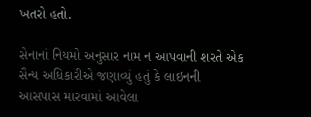ખતરો હતો.

સેનાનાં નિયમો અનુસાર નામ ન આપવાની શરતે એક સૈન્ય અધિકારીએ જણાવ્યું હતું કે લાઇનની આસપાસ મારવામાં આવેલા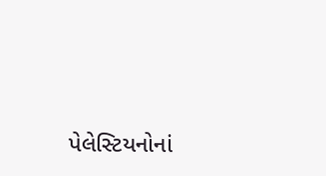પેલેસ્ટિયનોનાં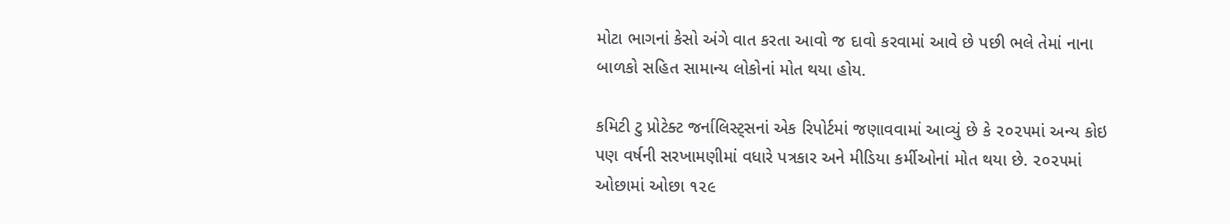મોટા ભાગનાં કેસો અંગે વાત કરતા આવો જ દાવો કરવામાં આવે છે પછી ભલે તેમાં નાના બાળકો સહિત સામાન્ય લોકોનાં મોત થયા હોય.

કમિટી ટુ પ્રોટેક્ટ જર્નાલિસ્ટ્સનાં એક રિપોર્ટમાં જણાવવામાં આવ્યું છે કે ૨૦૨૫માં અન્ય કોઇ પણ વર્ષની સરખામણીમાં વધારે પત્રકાર અને મીડિયા કર્મીઓનાં મોત થયા છે. ૨૦૨૫માં ઓછામાં ઓછા ૧૨૯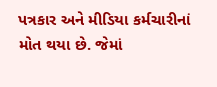પત્રકાર અને મીડિયા કર્મચારીનાં મોત થયા છે. જેમાં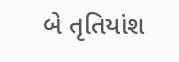બે તૃતિયાંશ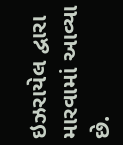ઇઝરાયેલ દ્વારા મારવામાં આવ્યા છે.